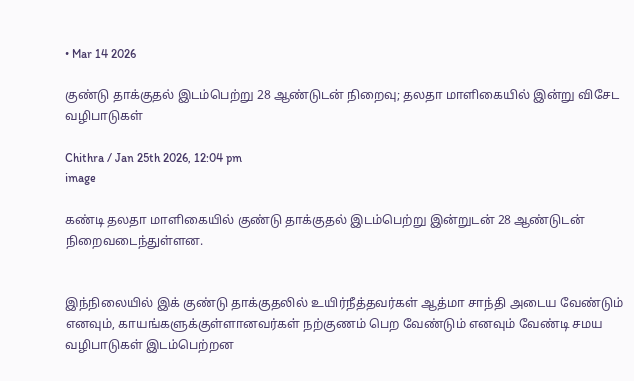• Mar 14 2026

குண்டு தாக்குதல் இடம்பெற்று 28 ஆண்டுடன் நிறைவு; தலதா மாளிகையில் இன்று விசேட வழிபாடுகள்

Chithra / Jan 25th 2026, 12:04 pm
image

கண்டி தலதா மாளிகையில் குண்டு தாக்குதல் இடம்பெற்று இன்றுடன் 28 ஆண்டுடன் நிறைவடைந்துள்ளன.


இந்நிலையில் இக் குண்டு தாக்குதலில் உயிர்நீத்தவர்கள் ஆத்மா சாந்தி அடைய வேண்டும் எனவும், காயங்களுக்குள்ளானவர்கள் நற்குணம் பெற வேண்டும் எனவும் வேண்டி சமய வழிபாடுகள் இடம்பெற்றன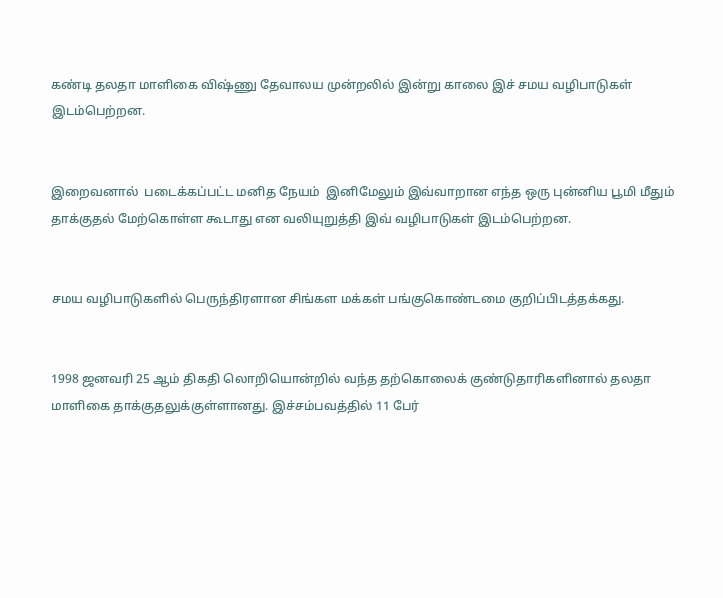கண்டி தலதா மாளிகை விஷ்ணு தேவாலய முன்றலில் இன்று காலை இச் சமய வழிபாடுகள் இடம்பெற்றன.


இறைவனால்  படைக்கப்பட்ட மனித நேயம்  இனிமேலும் இவ்வாறான எந்த ஒரு புன்னிய பூமி மீதும் தாக்குதல் மேற்கொள்ள கூடாது என வலியுறுத்தி இவ் வழிபாடுகள் இடம்பெற்றன.


சமய வழிபாடுகளில் பெருந்திரளான சிங்கள மக்கள் பங்குகொண்டமை குறிப்பிடத்தக்கது.


1998 ஜனவரி 25 ஆம் திகதி லொறியொன்றில் வந்த தற்கொலைக் குண்டுதாரிகளினால் தலதா மாளிகை தாக்குதலுக்குள்ளானது. இச்சம்பவத்தில் 11 பேர்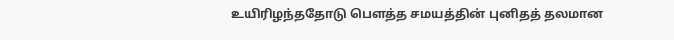உயிரிழந்ததோடு பெளத்த சமயத்தின் புனிதத் தலமான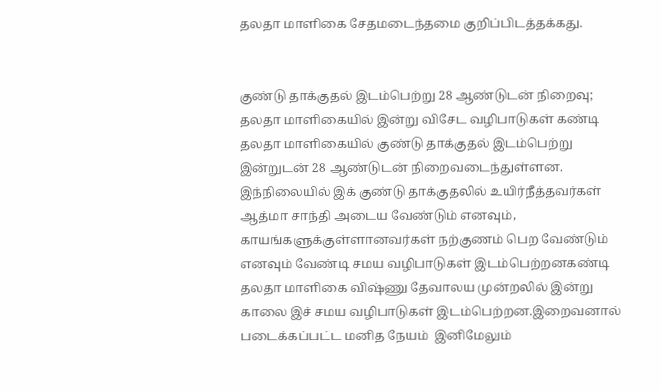தலதா மாளிகை சேதமடைந்தமை குறிப்பிடத்தக்கது.


குண்டு தாக்குதல் இடம்பெற்று 28 ஆண்டுடன் நிறைவு; தலதா மாளிகையில் இன்று விசேட வழிபாடுகள் கண்டி தலதா மாளிகையில் குண்டு தாக்குதல் இடம்பெற்று இன்றுடன் 28 ஆண்டுடன் நிறைவடைந்துள்ளன. இந்நிலையில் இக் குண்டு தாக்குதலில் உயிர்நீத்தவர்கள் ஆத்மா சாந்தி அடைய வேண்டும் எனவும், காயங்களுக்குள்ளானவர்கள் நற்குணம் பெற வேண்டும் எனவும் வேண்டி சமய வழிபாடுகள் இடம்பெற்றனகண்டி தலதா மாளிகை விஷ்ணு தேவாலய முன்றலில் இன்று காலை இச் சமய வழிபாடுகள் இடம்பெற்றன.இறைவனால்  படைக்கப்பட்ட மனித நேயம்  இனிமேலும்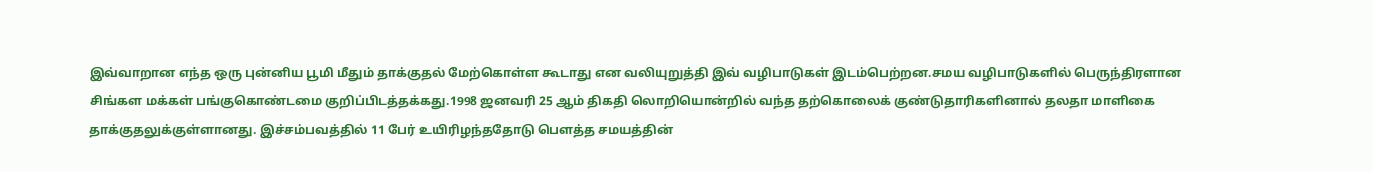இவ்வாறான எந்த ஒரு புன்னிய பூமி மீதும் தாக்குதல் மேற்கொள்ள கூடாது என வலியுறுத்தி இவ் வழிபாடுகள் இடம்பெற்றன.சமய வழிபாடுகளில் பெருந்திரளான சிங்கள மக்கள் பங்குகொண்டமை குறிப்பிடத்தக்கது.1998 ஜனவரி 25 ஆம் திகதி லொறியொன்றில் வந்த தற்கொலைக் குண்டுதாரிகளினால் தலதா மாளிகை தாக்குதலுக்குள்ளானது. இச்சம்பவத்தில் 11 பேர் உயிரிழந்ததோடு பெளத்த சமயத்தின்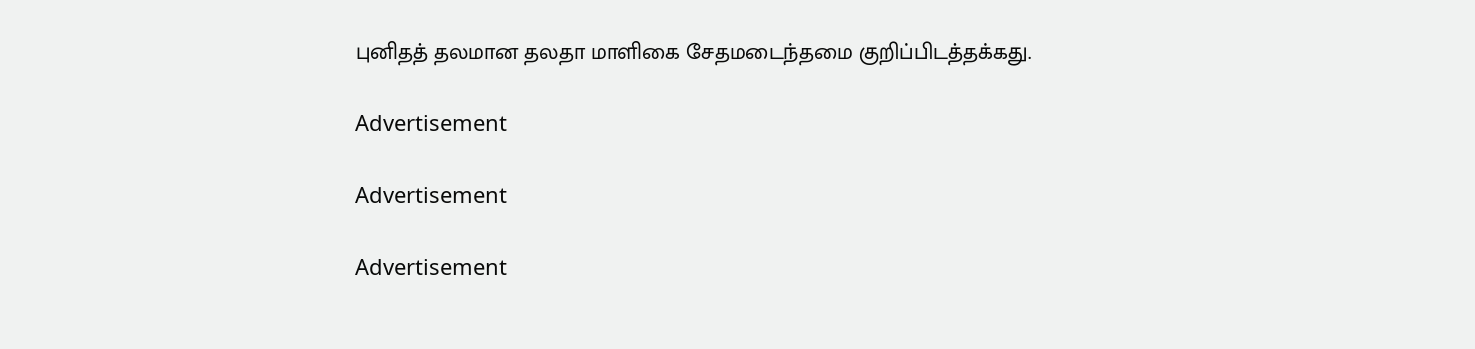புனிதத் தலமான தலதா மாளிகை சேதமடைந்தமை குறிப்பிடத்தக்கது.

Advertisement

Advertisement

Advertisement